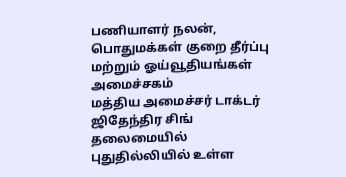பணியாளர் நலன், பொதுமக்கள் குறை தீர்ப்பு மற்றும் ஓய்வூதியங்கள் அமைச்சகம்
மத்திய அமைச்சர் டாக்டர் ஜிதேந்திர சிங் தலைமையில் புதுதில்லியில் உள்ள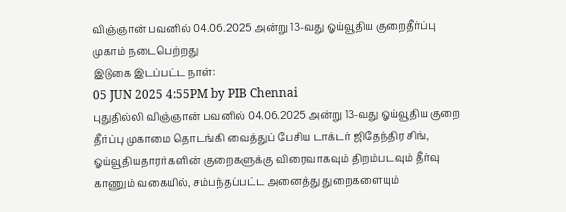விஞ்ஞான் பவனில் 04.06.2025 அன்று 13-வது ஓய்வூதிய குறைதீர்ப்பு முகாம் நடைபெற்றது
இடுகை இடப்பட்ட நாள்:
05 JUN 2025 4:55PM by PIB Chennai
புதுதில்லி விஞ்ஞான் பவனில் 04.06.2025 அன்று 13-வது ஓய்வூதிய குறை தீர்ப்பு முகாமை தொடங்கி வைத்துப் பேசிய டாக்டர் ஜிதேந்திர சிங், ஓய்வூதியதாரர்களின் குறைகளுக்கு விரைவாகவும் திறம்படவும் தீர்வு காணும் வகையில், சம்பந்தப்பட்ட அனைத்து துறைகளையும்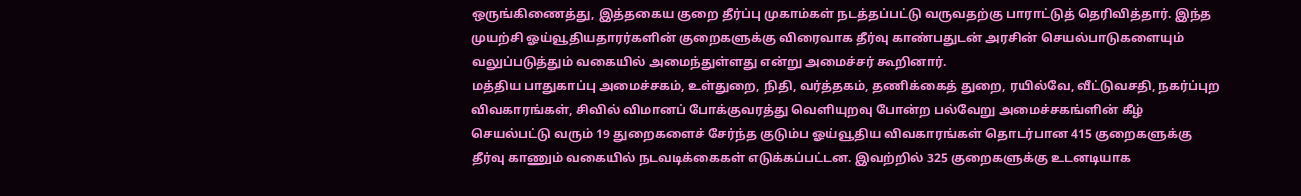ஒருங்கிணைத்து, இத்தகைய குறை தீர்ப்பு முகாம்கள் நடத்தப்பட்டு வருவதற்கு பாராட்டுத் தெரிவித்தார். இந்த முயற்சி ஓய்வூதியதாரர்களின் குறைகளுக்கு விரைவாக தீர்வு காண்பதுடன் அரசின் செயல்பாடுகளையும் வலுப்படுத்தும் வகையில் அமைந்துள்ளது என்று அமைச்சர் கூறினார்.
மத்திய பாதுகாப்பு அமைச்சகம், உள்துறை, நிதி, வர்த்தகம், தணிக்கைத் துறை, ரயில்வே, வீட்டுவசதி, நகர்ப்புற விவகாரங்கள், சிவில் விமானப் போக்குவரத்து வெளியுறவு போன்ற பல்வேறு அமைச்சகங்ளின் கீழ் செயல்பட்டு வரும் 19 துறைகளைச் சேர்ந்த குடும்ப ஓய்வூதிய விவகாரங்கள் தொடர்பான 415 குறைகளுக்கு தீர்வு காணும் வகையில் நடவடிக்கைகள் எடுக்கப்பட்டன. இவற்றில் 325 குறைகளுக்கு உடனடியாக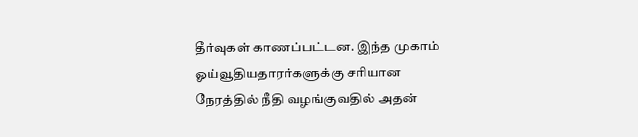தீர்வுகள் காணப்பட்டன. இந்த முகாம் ஓய்வூதியதாரர்களுக்கு சரியான நேரத்தில் நீதி வழங்குவதில் அதன்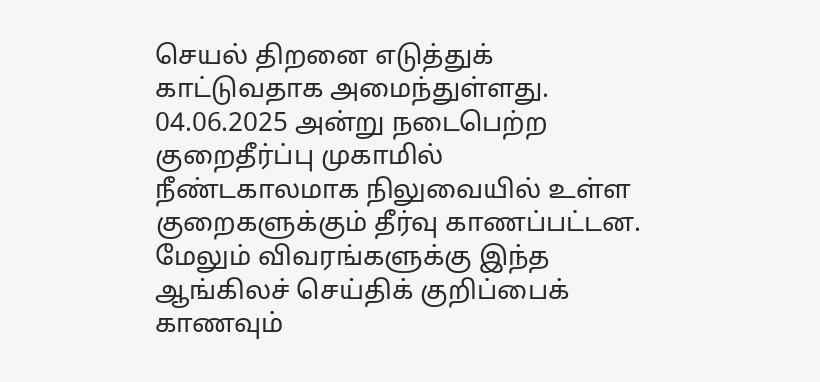செயல் திறனை எடுத்துக் காட்டுவதாக அமைந்துள்ளது.
04.06.2025 அன்று நடைபெற்ற குறைதீர்ப்பு முகாமில் நீண்டகாலமாக நிலுவையில் உள்ள குறைகளுக்கும் தீர்வு காணப்பட்டன.
மேலும் விவரங்களுக்கு இந்த ஆங்கிலச் செய்திக் குறிப்பைக் காணவும்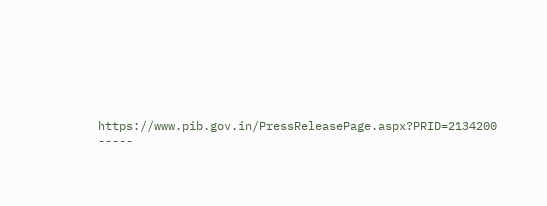https://www.pib.gov.in/PressReleasePage.aspx?PRID=2134200
-----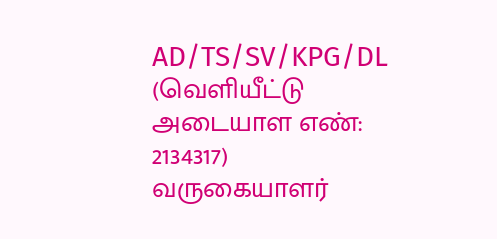AD/TS/SV/KPG/DL
(வெளியீட்டு அடையாள எண்: 2134317)
வருகையாளர்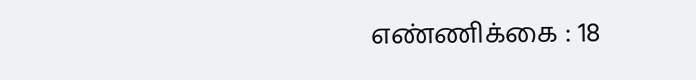எண்ணிக்கை : 18